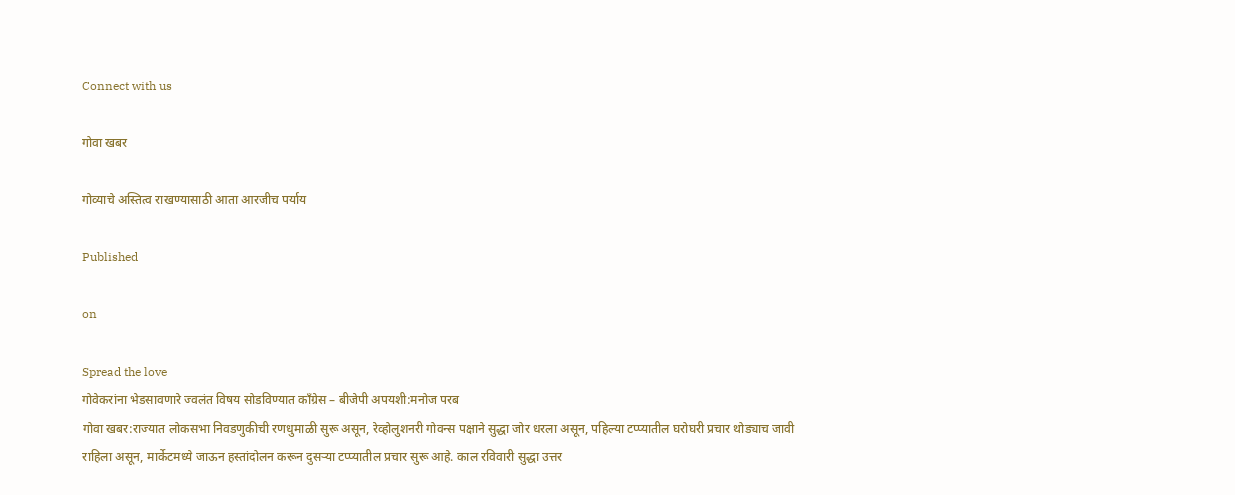Connect with us

गोवा खबर

गोव्याचे अस्तित्व राखण्यासाठी आता आरजीच पर्याय

Published

on

Spread the love
गोवेकरांना भेडसावणारे ज्वलंत विषय सोडविण्यात काँग्रेस – बीजेपी अपयशी:मनोज परब
गोवा खबर:राज्यात लोकसभा निवडणुकीची रणधुमाळी सुरू असून, रेव्होलुशनरी गोवन्स पक्षाने सुद्धा जोर धरला असून, पहिल्या टप्प्यातील घरोघरी प्रचार थोड्याच जावी राहिला असून, मार्केटमध्ये जाऊन हस्तांदोलन करून दुसऱ्या टप्प्यातील प्रचार सुरू आहे. काल रविवारी सुद्धा उत्तर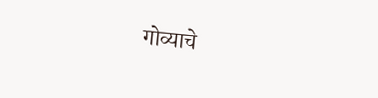गोव्याचे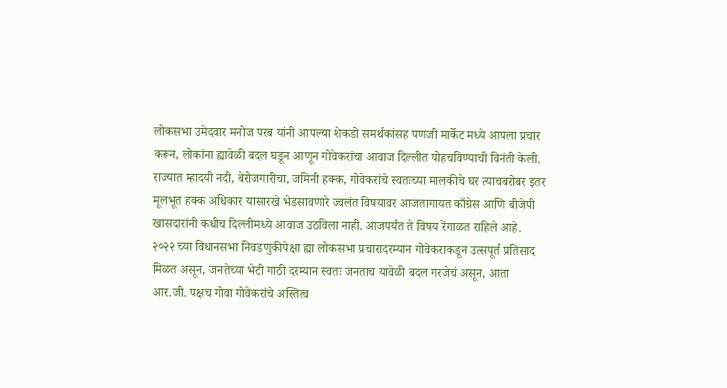लोकसभा उमेदवार मनोज परब यांनी आपल्या शेकडो समर्थकांसह पणजी मार्केट मध्ये आपला प्रचार करून, लोकांना ह्यावेळी बदल घडून आणून गोवेकरांचा आवाज दिल्लीत पोहचविण्याची विनंती केली.
राज्यात म्हादयी नदी, बेरोजगारीचा, जमिनी हक्क, गोवेकरांचे स्वतःच्या मालकीचे घर त्याचबरोबर इतर मूलभूत हक्क अधिकार यासारखे भेडसावणारे ज्वलंत विषयावर आजतागायत काँग्रेस आणि बीजेपी खासदारांनी कधीच दिल्लीमध्ये आवाज उठविला नाही. आजपर्यंत ते विषय रेंगाळत राहिले आहे.
२०२२ च्या विधानसभा निवडणुकीपेक्षा ह्या लोकसभा प्रचारादरम्यान गोवेकराकडून उत्सपूर्त प्रतिसाद मिळत असून, जनतेच्या भेटी गाठी दरम्यान स्वतः जनताच यावेळी बदल गरजेचं असून, आता आर.जी. पक्षच गोवा गोवेकरांचे अस्तित्व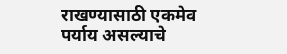राखण्यासाठी एकमेव पर्याय असल्याचे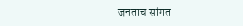जनताच सांगत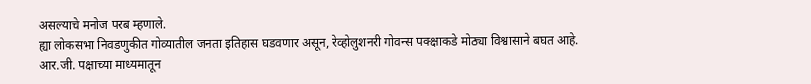असल्याचे मनोज परब म्हणाले.
ह्या लोकसभा निवडणुकीत गोव्यातील जनता इतिहास घडवणार असून, रेव्होलुशनरी गोवन्स पक्क्षाकडे मोठ्या विश्वासाने बघत आहे. आर.जी. पक्षाच्या माध्यमातून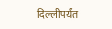दिल्लीपर्यंत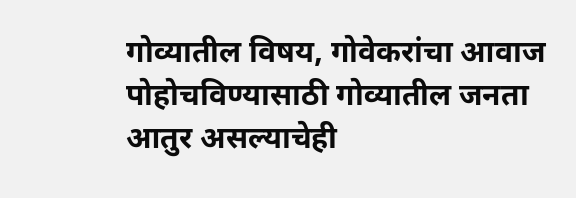गोव्यातील विषय, गोवेकरांचा आवाज पोहोचविण्यासाठी गोव्यातील जनता आतुर असल्याचेही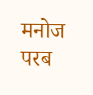मनोज परब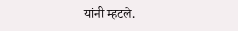यांनी म्हटले.